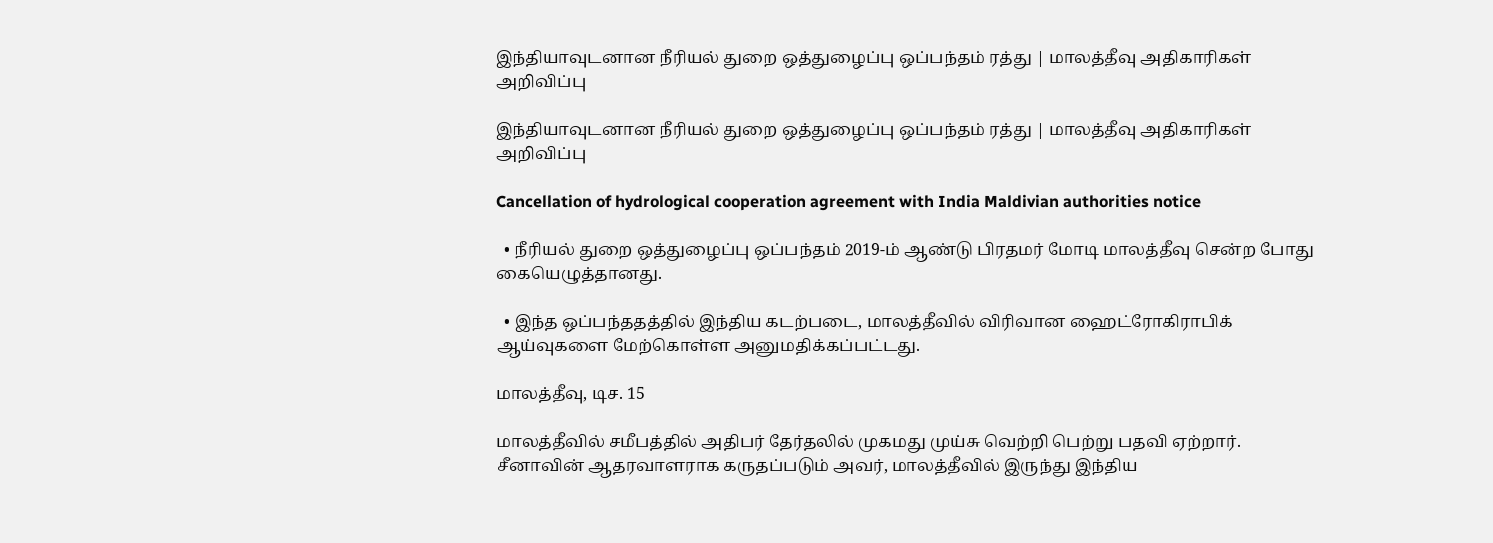இந்தியாவுடனான நீரியல் துறை ஒத்துழைப்பு ஒப்பந்தம் ரத்து | மாலத்தீவு அதிகாரிகள் அறிவிப்பு

இந்தியாவுடனான நீரியல் துறை ஒத்துழைப்பு ஒப்பந்தம் ரத்து | மாலத்தீவு அதிகாரிகள் அறிவிப்பு

Cancellation of hydrological cooperation agreement with India Maldivian authorities notice

  • நீரியல் துறை ஒத்துழைப்பு ஒப்பந்தம் 2019-ம் ஆண்டு பிரதமர் மோடி மாலத்தீவு சென்ற போது கையெழுத்தானது.

  • இந்த ஒப்பந்ததத்தில் இந்திய கடற்படை, மாலத்தீவில் விரிவான ஹைட்ரோகிராபிக் ஆய்வுகளை மேற்கொள்ள அனுமதிக்கப்பட்டது.

மாலத்தீவு, டிச. 15

மாலத்தீவில் சமீபத்தில் அதிபர் தேர்தலில் முகமது முய்சு வெற்றி பெற்று பதவி ஏற்றார். சீனாவின் ஆதரவாளராக கருதப்படும் அவர், மாலத்தீவில் இருந்து இந்திய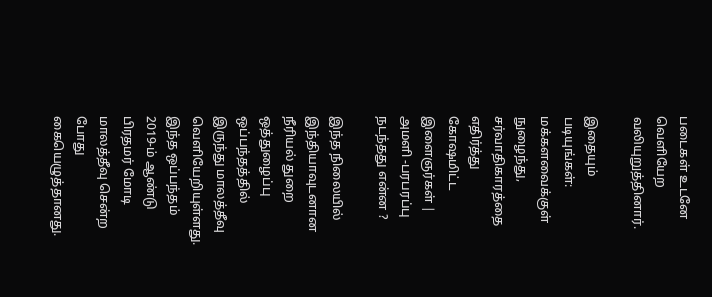படைகள் உடனே வெளியேற வலியுறுத்தினார்.

இதையும் படியுங்கள்: மக்களவைக்குள் நுழைந்து, சர்வாதிகாரத்தை எதிர்த்து கோஷமிட்ட இளைஞர்கள் | அமளி -பரபரப்பு நடந்தது என்ன ?

இந்த நிலையில் இந்தியாவுடனான நீரியல் துறை ஒத்துழைப்பு ஒப்பந்தத்தில் இருந்து மாலத்தீவு வெளியேறியுள்ளது. இந்த ஒப்பந்தம் 2019-ம் ஆண்டு பிரதமர் மோடி மாலத்தீவு சென்ற போது கையெழுத்தானது.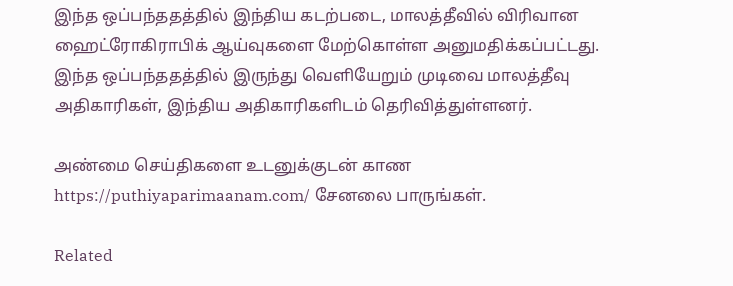இந்த ஒப்பந்ததத்தில் இந்திய கடற்படை, மாலத்தீவில் விரிவான ஹைட்ரோகிராபிக் ஆய்வுகளை மேற்கொள்ள அனுமதிக்கப்பட்டது. இந்த ஒப்பந்ததத்தில் இருந்து வெளியேறும் முடிவை மாலத்தீவு அதிகாரிகள், இந்திய அதிகாரிகளிடம் தெரிவித்துள்ளனர்.

அண்மை செய்திகளை உடனுக்குடன் காண https://puthiyaparimaanam.com/ சேனலை பாருங்கள்.

Related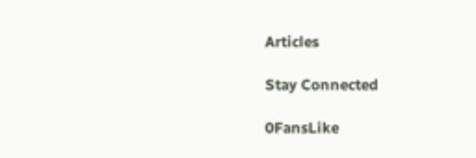Articles

Stay Connected

0FansLike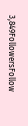3,849FollowersFollow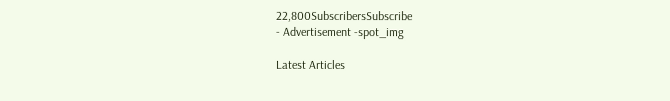22,800SubscribersSubscribe
- Advertisement -spot_img

Latest Articles